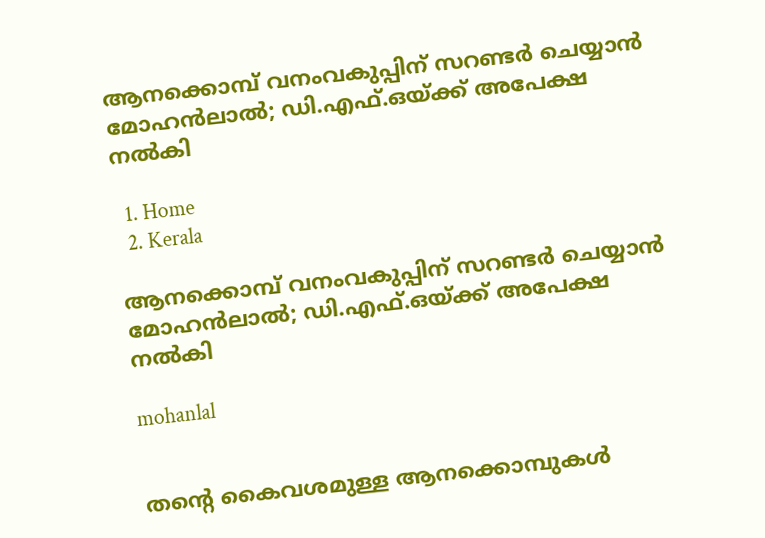ആനക്കൊമ്പ് വനംവകുപ്പിന് സറണ്ടർ ചെയ്യാൻ മോഹൻലാൽ; ഡി.എഫ്.ഒയ്ക്ക് അപേക്ഷ നൽകി

  1. Home
  2. Kerala

ആനക്കൊമ്പ് വനംവകുപ്പിന് സറണ്ടർ ചെയ്യാൻ മോഹൻലാൽ; ഡി.എഫ്.ഒയ്ക്ക് അപേക്ഷ നൽകി

mohanlal


തന്റെ കൈവശമുള്ള ആനക്കൊമ്പുകൾ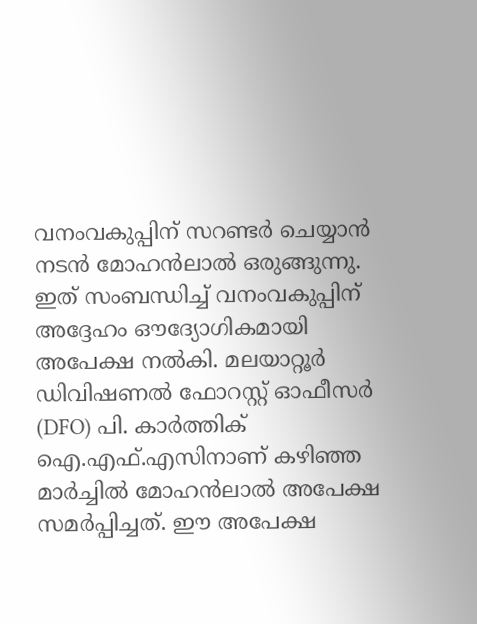വനംവകുപ്പിന് സറണ്ടർ ചെയ്യാൻ നടൻ മോഹൻലാൽ ഒരുങ്ങുന്നു. ഇത് സംബന്ധിച്ച് വനംവകുപ്പിന് അദ്ദേഹം ഔദ്യോഗികമായി അപേക്ഷ നൽകി. മലയാറ്റൂർ ഡിവിഷണൽ ഫോറസ്റ്റ് ഓഫീസർ (DFO) പി. കാർത്തിക് ഐ.എഫ്.എസിനാണ് കഴിഞ്ഞ മാർച്ചിൽ മോഹൻലാൽ അപേക്ഷ സമർപ്പിച്ചത്. ഈ അപേക്ഷ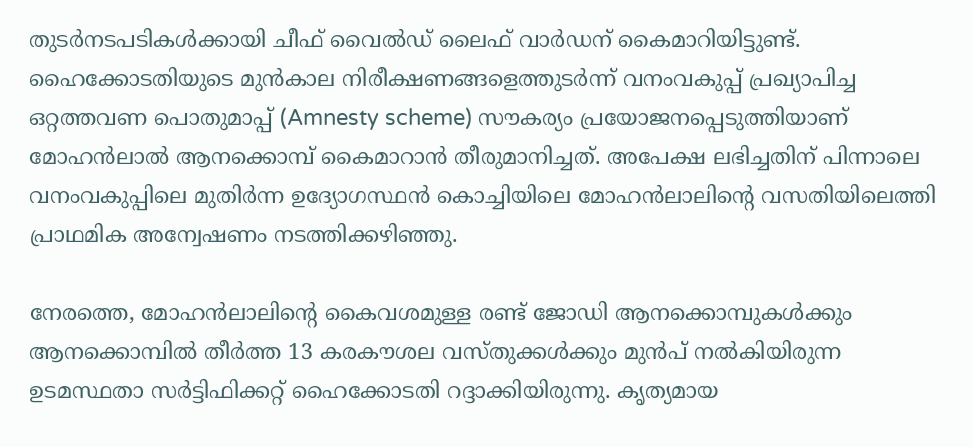തുടർനടപടികൾക്കായി ചീഫ് വൈൽഡ് ലൈഫ് വാർഡന് കൈമാറിയിട്ടുണ്ട്. ഹൈക്കോടതിയുടെ മുൻകാല നിരീക്ഷണങ്ങളെത്തുടർന്ന് വനംവകുപ്പ് പ്രഖ്യാപിച്ച ഒറ്റത്തവണ പൊതുമാപ്പ് (Amnesty scheme) സൗകര്യം പ്രയോജനപ്പെടുത്തിയാണ് മോഹൻലാൽ ആനക്കൊമ്പ് കൈമാറാൻ തീരുമാനിച്ചത്. അപേക്ഷ ലഭിച്ചതിന് പിന്നാലെ വനംവകുപ്പിലെ മുതിർന്ന ഉദ്യോഗസ്ഥൻ കൊച്ചിയിലെ മോഹൻലാലിന്റെ വസതിയിലെത്തി പ്രാഥമിക അന്വേഷണം നടത്തിക്കഴിഞ്ഞു.

നേരത്തെ, മോഹൻലാലിന്റെ കൈവശമുള്ള രണ്ട് ജോഡി ആനക്കൊമ്പുകൾക്കും ആനക്കൊമ്പിൽ തീർത്ത 13 കരകൗശല വസ്തുക്കൾക്കും മുൻപ് നൽകിയിരുന്ന ഉടമസ്ഥതാ സർട്ടിഫിക്കറ്റ് ഹൈക്കോടതി റദ്ദാക്കിയിരുന്നു. കൃത്യമായ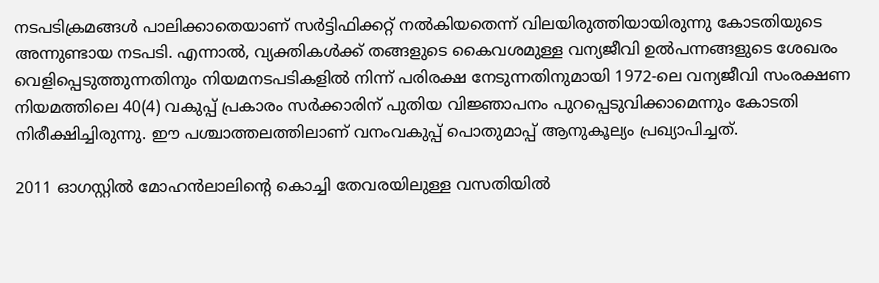നടപടിക്രമങ്ങൾ പാലിക്കാതെയാണ് സർട്ടിഫിക്കറ്റ് നൽകിയതെന്ന് വിലയിരുത്തിയായിരുന്നു കോടതിയുടെ അന്നുണ്ടായ നടപടി. എന്നാൽ, വ്യക്തികൾക്ക് തങ്ങളുടെ കൈവശമുള്ള വന്യജീവി ഉൽപന്നങ്ങളുടെ ശേഖരം വെളിപ്പെടുത്തുന്നതിനും നിയമനടപടികളിൽ നിന്ന് പരിരക്ഷ നേടുന്നതിനുമായി 1972-ലെ വന്യജീവി സംരക്ഷണ നിയമത്തിലെ 40(4) വകുപ്പ് പ്രകാരം സർക്കാരിന് പുതിയ വിജ്ഞാപനം പുറപ്പെടുവിക്കാമെന്നും കോടതി നിരീക്ഷിച്ചിരുന്നു. ഈ പശ്ചാത്തലത്തിലാണ് വനംവകുപ്പ് പൊതുമാപ്പ് ആനുകൂല്യം പ്രഖ്യാപിച്ചത്.

2011 ഓഗസ്റ്റിൽ മോഹൻലാലിന്റെ കൊച്ചി തേവരയിലുള്ള വസതിയിൽ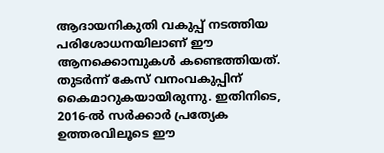ആദായനികുതി വകുപ്പ് നടത്തിയ പരിശോധനയിലാണ് ഈ ആനക്കൊമ്പുകൾ കണ്ടെത്തിയത്. തുടർന്ന് കേസ് വനംവകുപ്പിന് കൈമാറുകയായിരുന്നു. ഇതിനിടെ, 2016-ൽ സർക്കാർ പ്രത്യേക ഉത്തരവിലൂടെ ഈ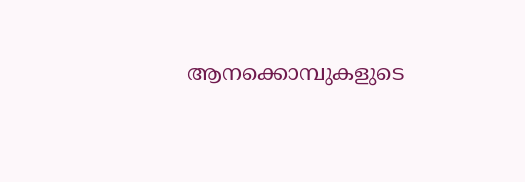ആനക്കൊമ്പുകളുടെ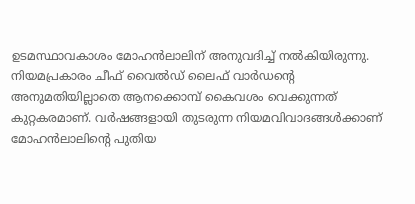ഉടമസ്ഥാവകാശം മോഹൻലാലിന് അനുവദിച്ച് നൽകിയിരുന്നു. നിയമപ്രകാരം ചീഫ് വൈൽഡ് ലൈഫ് വാർഡന്റെ അനുമതിയില്ലാതെ ആനക്കൊമ്പ് കൈവശം വെക്കുന്നത് കുറ്റകരമാണ്. വർഷങ്ങളായി തുടരുന്ന നിയമവിവാദങ്ങൾക്കാണ് മോഹൻലാലിന്റെ പുതിയ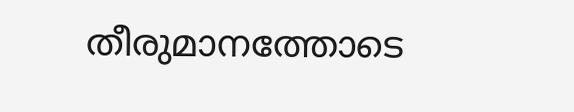തീരുമാനത്തോടെ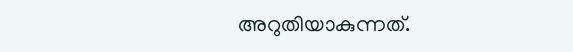അറുതിയാകുന്നത്.